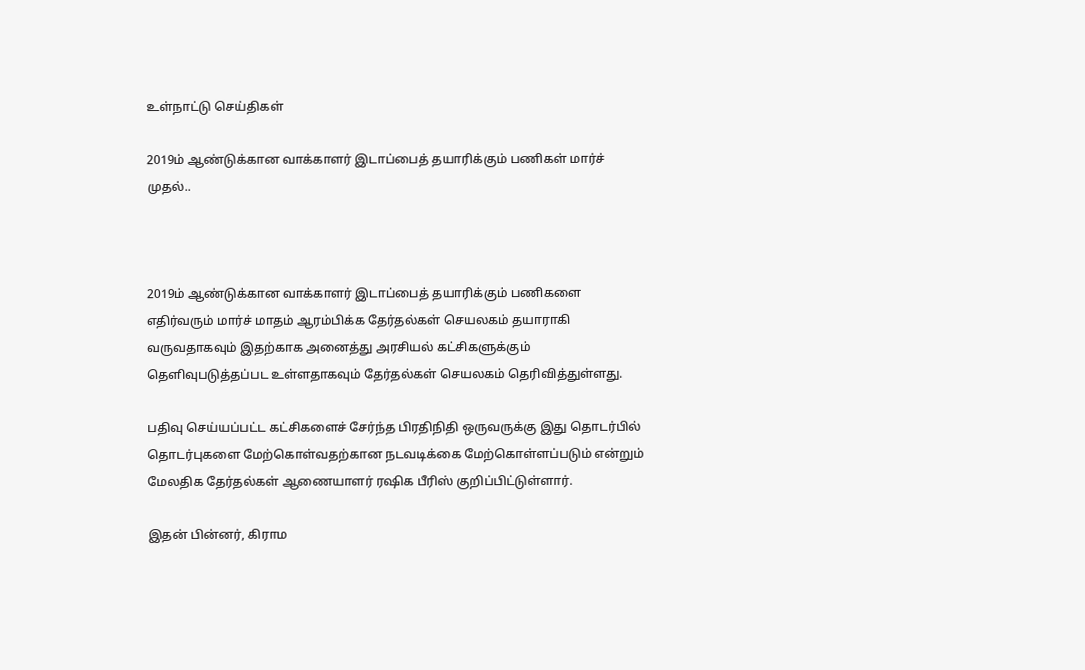உள்நாட்டு செய்திகள்

2019ம் ஆண்டுக்கான வாக்காளர் இடாப்பைத் தயாரிக்கும் பணிகள் மார்ச் முதல்..



2019ம் ஆண்டுக்கான வாக்காளர் இடாப்பைத் தயாரிக்கும் பணிகளை எதிர்வரும் மார்ச் மாதம் ஆரம்பிக்க தேர்தல்கள் செயலகம் தயாராகி வருவதாகவும் இதற்காக அனைத்து அரசியல் கட்சிகளுக்கும் தெளிவுபடுத்தப்பட உள்ளதாகவும் தேர்தல்கள் செயலகம் தெரிவித்துள்ளது.

பதிவு செய்யப்பட்ட கட்சிகளைச் சேர்ந்த பிரதிநிதி ஒருவருக்கு இது தொடர்பில் தொடர்புகளை மேற்கொள்வதற்கான நடவடிக்கை மேற்கொள்ளப்படும் என்றும் மேலதிக தேர்தல்கள் ஆணையாளர் ரஷிக பீரிஸ் குறிப்பிட்டுள்ளார்.

இதன் பின்னர், கிராம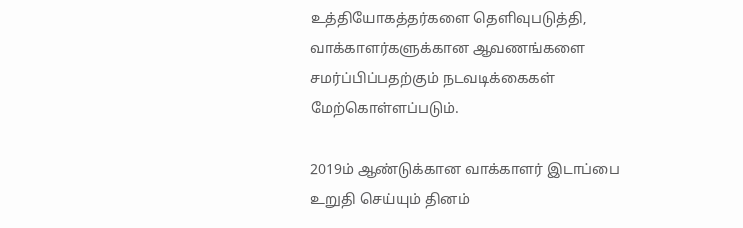உத்தியோகத்தர்களை தெளிவுபடுத்தி, வாக்காளர்களுக்கான ஆவணங்களை சமர்ப்பிப்பதற்கும் நடவடிக்கைகள் மேற்கொள்ளப்படும்.

2019ம் ஆண்டுக்கான வாக்காளர் இடாப்பை உறுதி செய்யும் தினம்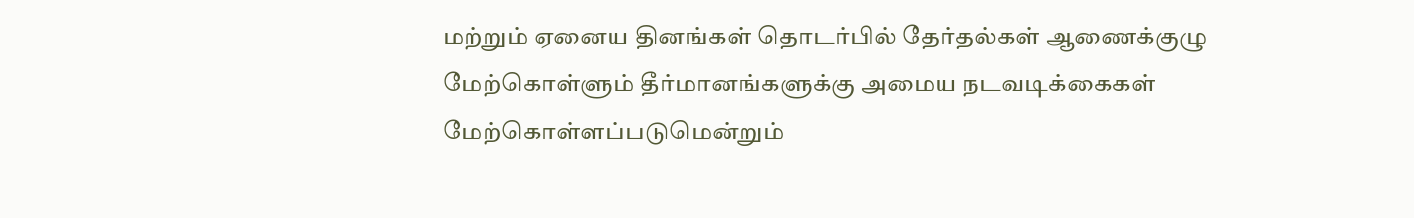மற்றும் ஏனைய தினங்கள் தொடர்பில் தேர்தல்கள் ஆணைக்குழு மேற்கொள்ளும் தீர்மானங்களுக்கு அமைய நடவடிக்கைகள் மேற்கொள்ளப்படுமென்றும்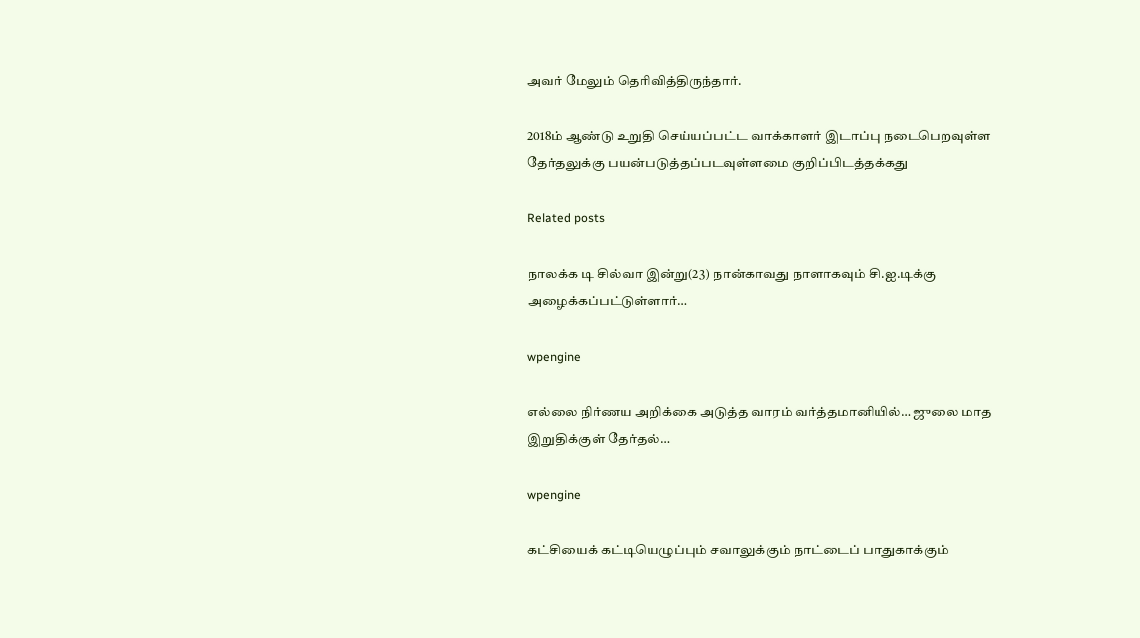அவர் மேலும் தெரிவித்திருந்தார்.

2018ம் ஆண்டு உறுதி செய்யப்பட்ட வாக்காளர் இடாப்பு நடைபெறவுள்ள தேர்தலுக்கு பயன்படுத்தப்படவுள்ளமை குறிப்பிடத்தக்கது

Related posts

நாலக்க டி சில்வா இன்று(23) நான்காவது நாளாகவும் சி.ஐ.டிக்கு அழைக்கப்பட்டுள்ளார்…

wpengine

எல்லை நிர்ணய அறிக்கை அடுத்த வாரம் வர்த்தமானியில்… ஜுலை மாத இறுதிக்குள் தேர்தல்…

wpengine

கட்சியைக் கட்டியெழுப்பும் சவாலுக்கும் நாட்டைப் பாதுகாக்கும்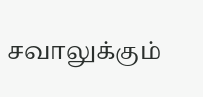சவாலுக்கும்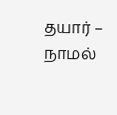தயார் – நாமல்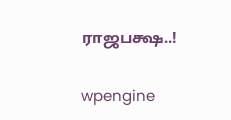ராஜபக்ஷ..!

wpengine